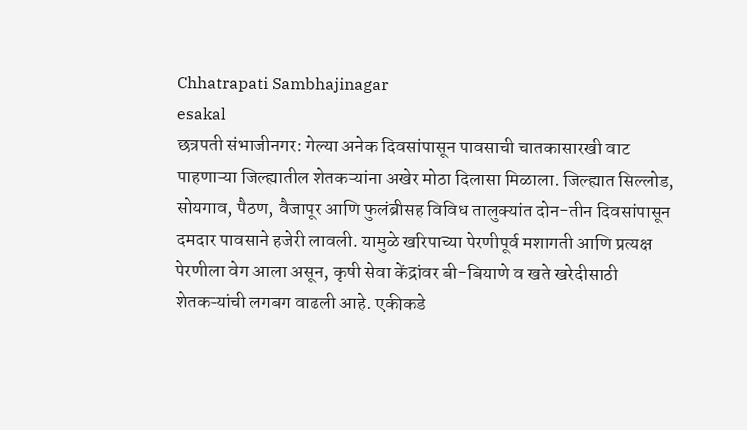Chhatrapati Sambhajinagar
esakal
छत्रपती संभाजीनगर: गेल्या अनेक दिवसांपासून पावसाची चातकासारखी वाट पाहणाऱ्या जिल्ह्यातील शेतकऱ्यांना अखेर मोठा दिलासा मिळाला. जिल्ह्यात सिल्लोड, सोयगाव, पैठण, वैजापूर आणि फुलंब्रीसह विविध तालुक्यांत दोन-तीन दिवसांपासून दमदार पावसाने हजेरी लावली. यामुळे खरिपाच्या पेरणीपूर्व मशागती आणि प्रत्यक्ष पेरणीला वेग आला असून, कृषी सेवा केंद्रांवर बी-बियाणे व खते खरेदीसाठी शेतकऱ्यांची लगबग वाढली आहे. एकीकडे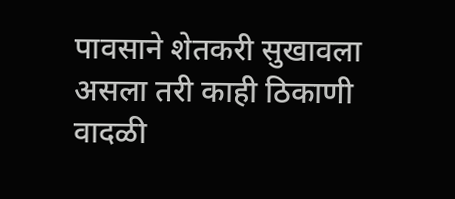पावसाने शेतकरी सुखावला असला तरी काही ठिकाणी वादळी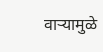वाऱ्यामुळे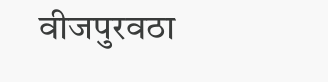वीजपुरवठा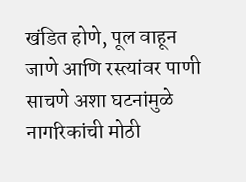खंडित होणे, पूल वाहून जाणे आणि रस्त्यांवर पाणी साचणे अशा घटनांमुळे नागरिकांची मोठी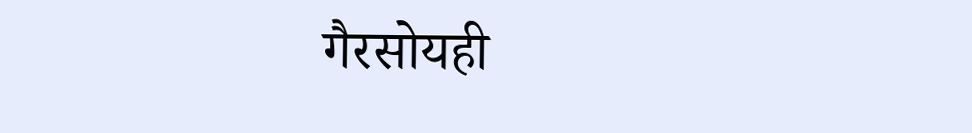गैरसोयही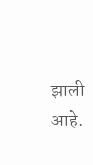झाली आहे.